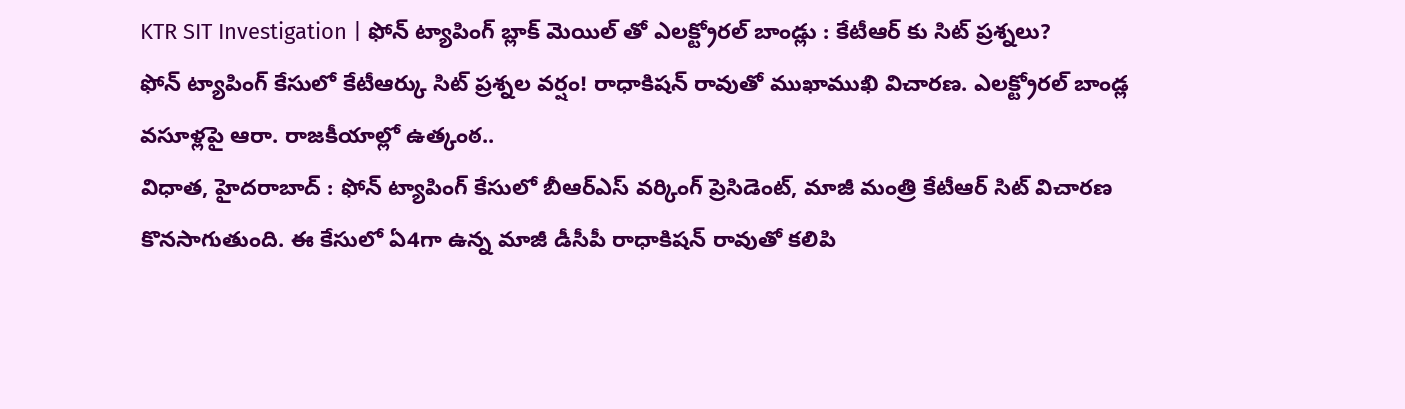KTR SIT Investigation | ఫోన్ ట్యాపింగ్ బ్లాక్ మెయిల్ తో ఎలక్ట్రోరల్ బాండ్లు : కేటీఆర్ కు సిట్ ప్రశ్నలు?
ఫోన్ ట్యాపింగ్ కేసులో కేటీఆర్కు సిట్ ప్రశ్నల వర్షం! రాధాకిషన్ రావుతో ముఖాముఖి విచారణ. ఎలక్ట్రోరల్ బాండ్ల వసూళ్లపై ఆరా. రాజకీయాల్లో ఉత్కంఠ..
విధాత, హైదరాబాద్ : ఫోన్ ట్యాపింగ్ కేసులో బీఆర్ఎస్ వర్కింగ్ ప్రెసిడెంట్, మాజీ మంత్రి కేటీఆర్ సిట్ విచారణ కొనసాగుతుంది. ఈ కేసులో ఏ4గా ఉన్న మాజీ డీసీపీ రాధాకిషన్ రావుతో కలిపి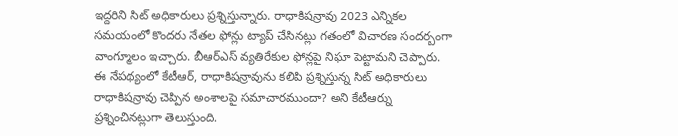ఇద్దరిని సిట్ అధికారులు ప్రశ్నిస్తున్నారు. రాధాకిషన్రావు 2023 ఎన్నికల సమయంలో కొందరు నేతల ఫోన్లు ట్యాప్ చేసినట్లు గతంలో విచారణ సందర్బంగా వాంగ్మూలం ఇచ్చారు. బీఆర్ఎస్ వ్యతిరేకుల ఫోన్లపై నిఘా పెట్టామని చెప్పారు.
ఈ నేపథ్యంలో కేటీఆర్, రాధాకిషన్రావును కలిపి ప్రశ్నిస్తున్న సిట్ అధికారులు రాధాకిషన్రావు చెప్పిన అంశాలపై సమాచారముందా? అని కేటీఆర్ను ప్రశ్నించినట్లుగా తెలుస్తుంది.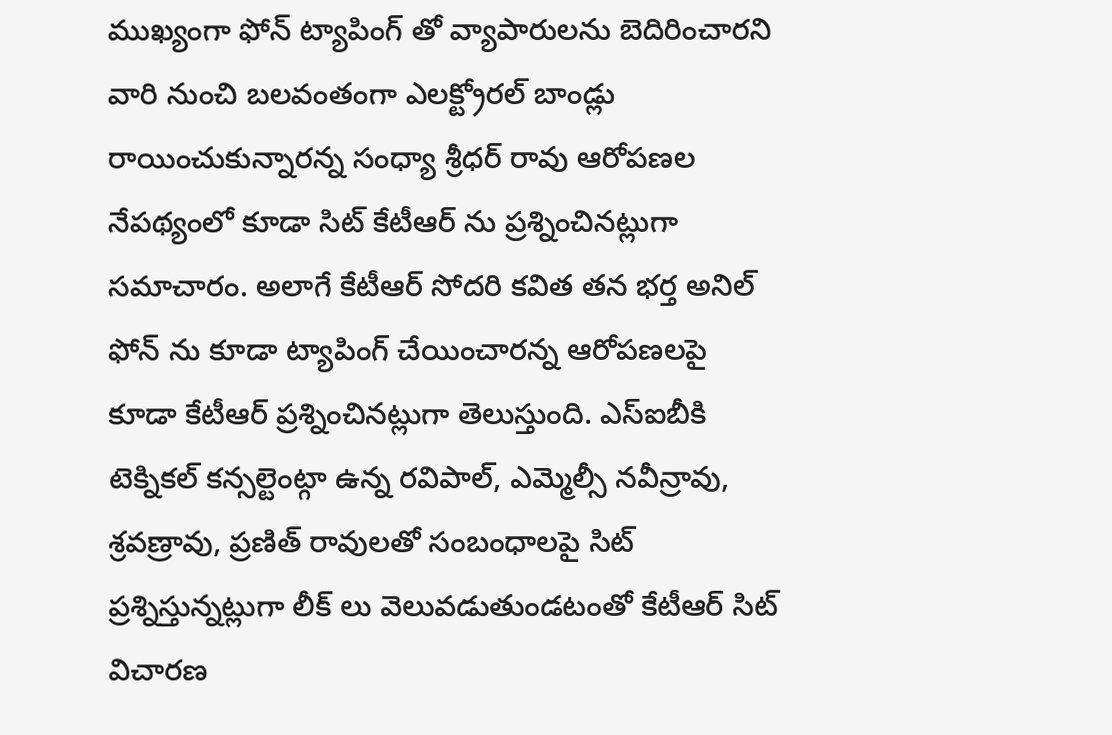ముఖ్యంగా ఫోన్ ట్యాపింగ్ తో వ్యాపారులను బెదిరించారని వారి నుంచి బలవంతంగా ఎలక్ట్రోరల్ బాండ్లు రాయించుకున్నారన్న సంధ్యా శ్రీధర్ రావు ఆరోపణల నేపథ్యంలో కూడా సిట్ కేటీఆర్ ను ప్రశ్నించినట్లుగా సమాచారం. అలాగే కేటీఆర్ సోదరి కవిత తన భర్త అనిల్ ఫోన్ ను కూడా ట్యాపింగ్ చేయించారన్న ఆరోపణలపై కూడా కేటీఆర్ ప్రశ్నించినట్లుగా తెలుస్తుంది. ఎస్ఐబీకి టెక్నికల్ కన్సల్టెంట్గా ఉన్న రవిపాల్, ఎమ్మెల్సీ నవీన్రావు, శ్రవణ్రావు, ప్రణిత్ రావులతో సంబంధాలపై సిట్ ప్రశ్నిస్తున్నట్లుగా లీక్ లు వెలువడుతుండటంతో కేటీఆర్ సిట్ విచారణ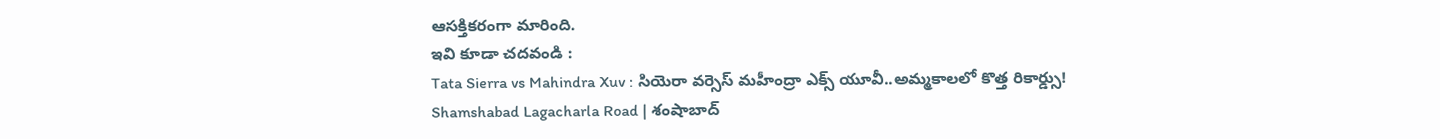ఆసక్తికరంగా మారింది.
ఇవి కూడా చదవండి :
Tata Sierra vs Mahindra Xuv : సియెరా వర్సెస్ మహీంద్రా ఎక్స్ యూవీ..అమ్మకాలలో కొత్త రికార్డ్సు!
Shamshabad Lagacharla Road | శంషాబాద్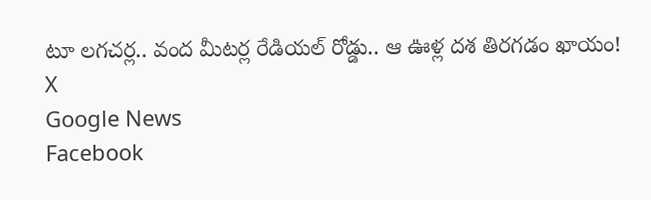టూ లగచర్ల.. వంద మీటర్ల రేడియల్ రోడ్డు.. ఆ ఊళ్ల దశ తిరగడం ఖాయం!
X
Google News
Facebook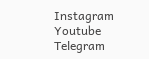Instagram
Youtube
Telegram